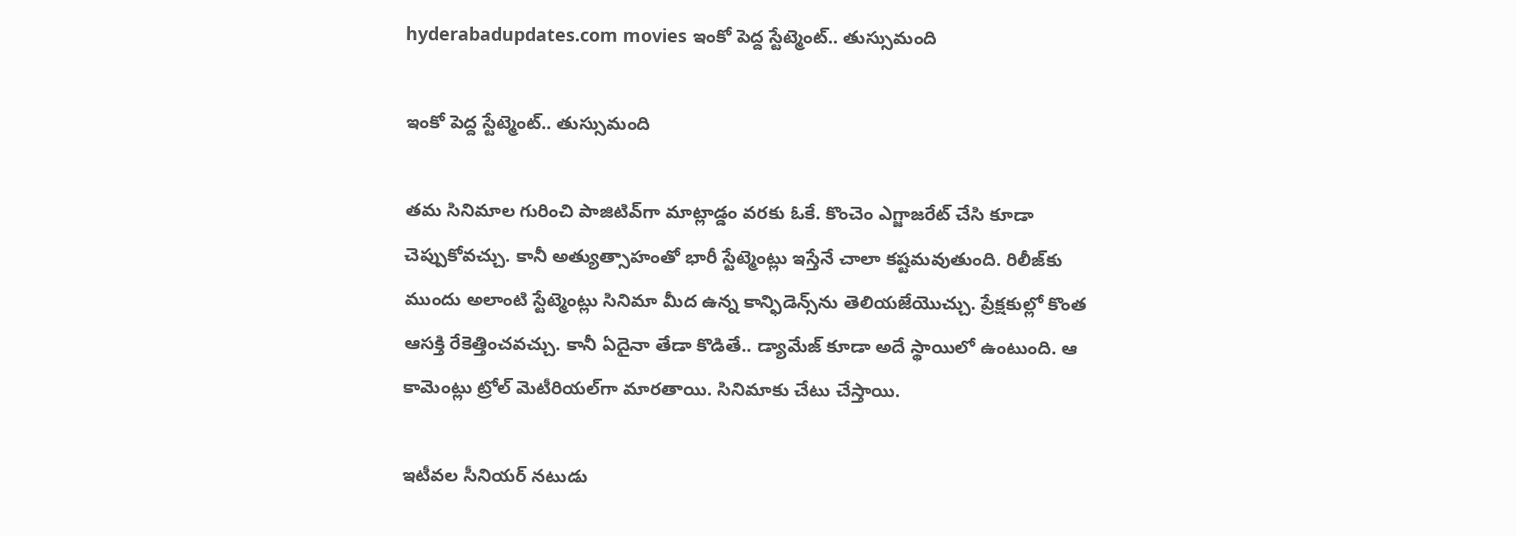hyderabadupdates.com movies ఇంకో పెద్ద స్టేట్మెంట్.. తుస్సుమంది

ఇంకో పెద్ద స్టేట్మెంట్.. తుస్సుమంది

తమ సినిమాల గురించి పాజిటివ్‌గా మాట్లాడ్డం వరకు ఓకే. కొంచెం ఎగ్జాజరేట్ చేసి కూడా చెప్పుకోవచ్చు. కానీ అత్యుత్సాహంతో భారీ స్టేట్మెంట్లు ఇస్తేనే చాలా కష్టమవుతుంది. రిలీజ్‌కు ముందు అలాంటి స్టేట్మెంట్లు సినిమా మీద ఉన్న కాన్ఫిడెన్స్‌ను తెలియజేయొచ్చు. ప్రేక్షకుల్లో కొంత ఆసక్తి రేకెత్తించవచ్చు. కానీ ఏదైనా తేడా కొడితే.. డ్యామేజ్ కూడా అదే స్థాయిలో ఉంటుంది. ఆ కామెంట్లు ట్రోల్ మెటీరియల్‌గా మారతాయి. సినిమాకు చేటు చేస్తాయి.

ఇటీవల సీనియర్ నటుడు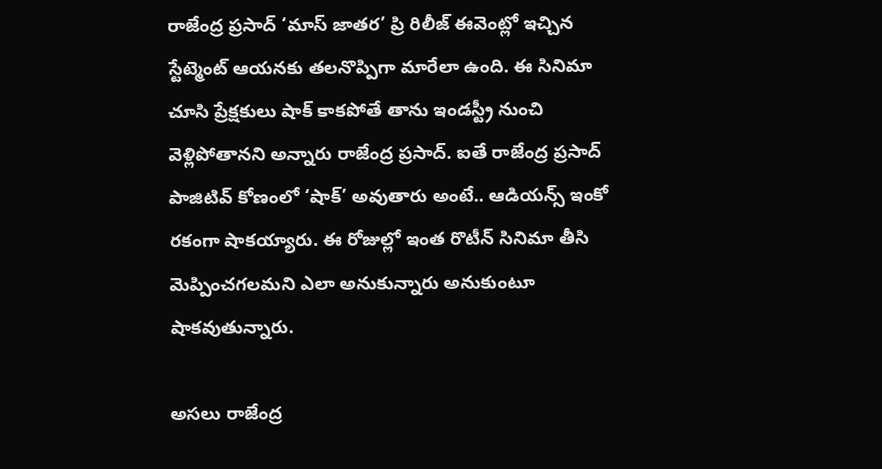రాజేంద్ర ప్రసాద్ ‘మాస్ జాతర’ ప్రి రిలీజ్ ఈవెంట్లో ఇచ్చిన స్టేట్మెంట్ ఆయనకు తలనొప్పిగా మారేలా ఉంది. ఈ సినిమా చూసి ప్రేక్షకులు షాక్ కాకపోతే తాను ఇండస్ట్రీ నుంచి వెళ్లిపోతానని అన్నారు రాజేంద్ర ప్రసాద్. ఐతే రాజేంద్ర ప్రసాద్ పాజిటివ్ కోణంలో ‘షాక్’ అవుతారు అంటే.. ఆడియన్స్ ఇంకో రకంగా షాకయ్యారు. ఈ రోజుల్లో ఇంత రొటీన్ సినిమా తీసి మెప్పించగలమని ఎలా అనుకున్నారు అనుకుంటూ షాకవుతున్నారు.

అసలు రాజేంద్ర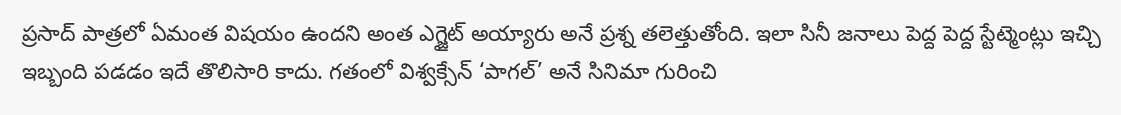ప్రసాద్ పాత్రలో ఏమంత విషయం ఉందని అంత ఎగ్జైట్ అయ్యారు అనే ప్రశ్న తలెత్తుతోంది. ఇలా సినీ జనాలు పెద్ద పెద్ద స్టేట్మెంట్లు ఇచ్చి ఇబ్బంది పడడం ఇదే తొలిసారి కాదు. గతంలో విశ్వక్సేన్ ‘పాగల్’ అనే సినిమా గురించి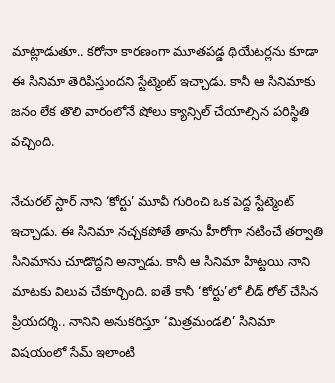మాట్లాడుతూ.. కరోనా కారణంగా మూతపడ్డ థియేటర్లను కూడా ఈ సినిమా తెరిపిస్తుందని స్టేట్మెంట్ ఇచ్చాడు. కానీ ఆ సినిమాకు జనం లేక తొలి వారంలోనే షోలు క్యాన్సిల్ చేయాల్సిన పరిస్థితి వచ్చింది.

నేచురల్ స్టార్ నాని ‘కోర్టు’ మూవీ గురించి ఒక పెద్ద స్టేట్మెంట్ ఇచ్చాడు. ఈ సినిమా నచ్చకపోతే తాను హీరోగా నటించే తర్వాతి సినిమాను చూడొద్దని అన్నాడు. కానీ ఆ సినిమా హిట్టయి నాని మాటకు విలువ చేకూర్చింది. ఐతే కానీ ‘కోర్టు’లో లీడ్ రోల్ చేసిన ప్రియదర్శి.. నానిని అనుకరిస్తూ ‘మిత్రమండలి’ సినిమా విషయంలో సేమ్ ఇలాంటి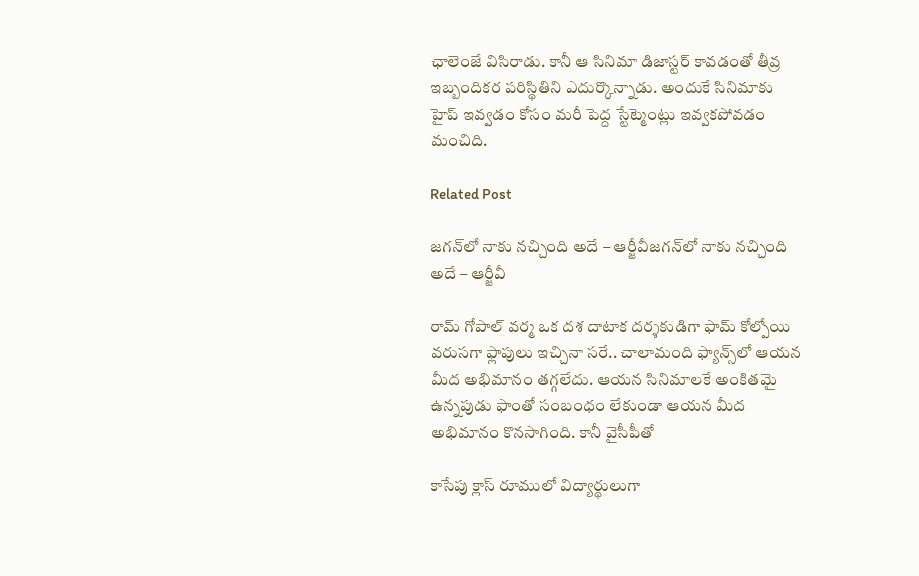ఛాలెంజే విసిరాడు. కానీ ఆ సినిమా డిజాస్టర్ కావడంతో తీవ్ర ఇబ్బందికర పరిస్థితిని ఎదుర్కొన్నాడు. అందుకే సినిమాకు హైప్ ఇవ్వడం కోసం మరీ పెద్ద స్టేట్మెంట్లు ఇవ్వకపోవడం మంచిది.

Related Post

జగన్‌లో నాకు నచ్చింది అదే – ఆర్జీవీజగన్‌లో నాకు నచ్చింది అదే – ఆర్జీవీ

రామ్ గోపాల్ వర్మ ఒక దశ దాటాక దర్శకుడిగా ఫామ్ కోల్పోయి వరుసగా ఫ్లాపులు ఇచ్చినా సరే.. చాలామంది ఫ్యాన్స్‌లో ఆయన మీద అభిమానం తగ్గలేదు. ఆయన సినిమాలకే అంకితమై ఉన్నపుడు ఫాంతో సంబంధం లేకుండా ఆయన మీద అభిమానం కొనసాగింది. కానీ వైసీపీతో

కాసేపు క్లాస్ రూములో విద్యార్థులుగా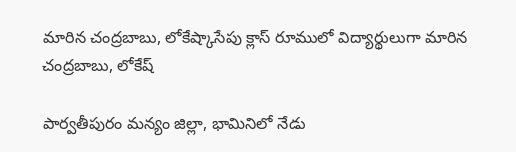మారిన చంద్రబాబు, లోకేష్కాసేపు క్లాస్ రూములో విద్యార్థులుగా మారిన చంద్రబాబు, లోకేష్

పార్వతీపురం మన్యం జిల్లా, భామినిలో నేడు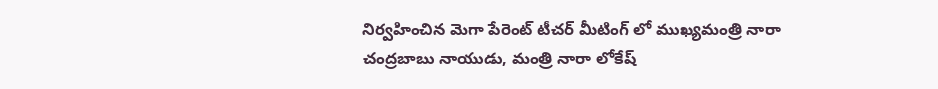నిర్వహించిన మెగా పేరెంట్ టీచర్ మీటింగ్ లో ముఖ్యమంత్రి నారా చంద్రబాబు నాయుడు, మంత్రి నారా లోకేష్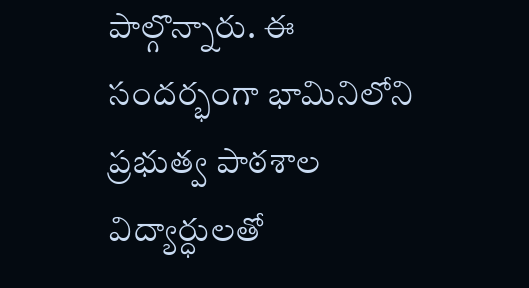పాల్గొన్నారు. ఈ సందర్భంగా భామినిలోని ప్రభుత్వ పాఠశాల విద్యార్ధులతో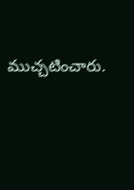ముచ్చటించారు.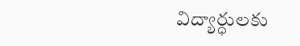విద్యార్ధులకు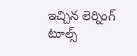ఇచ్చిన లెర్నింగ్ టూల్స్